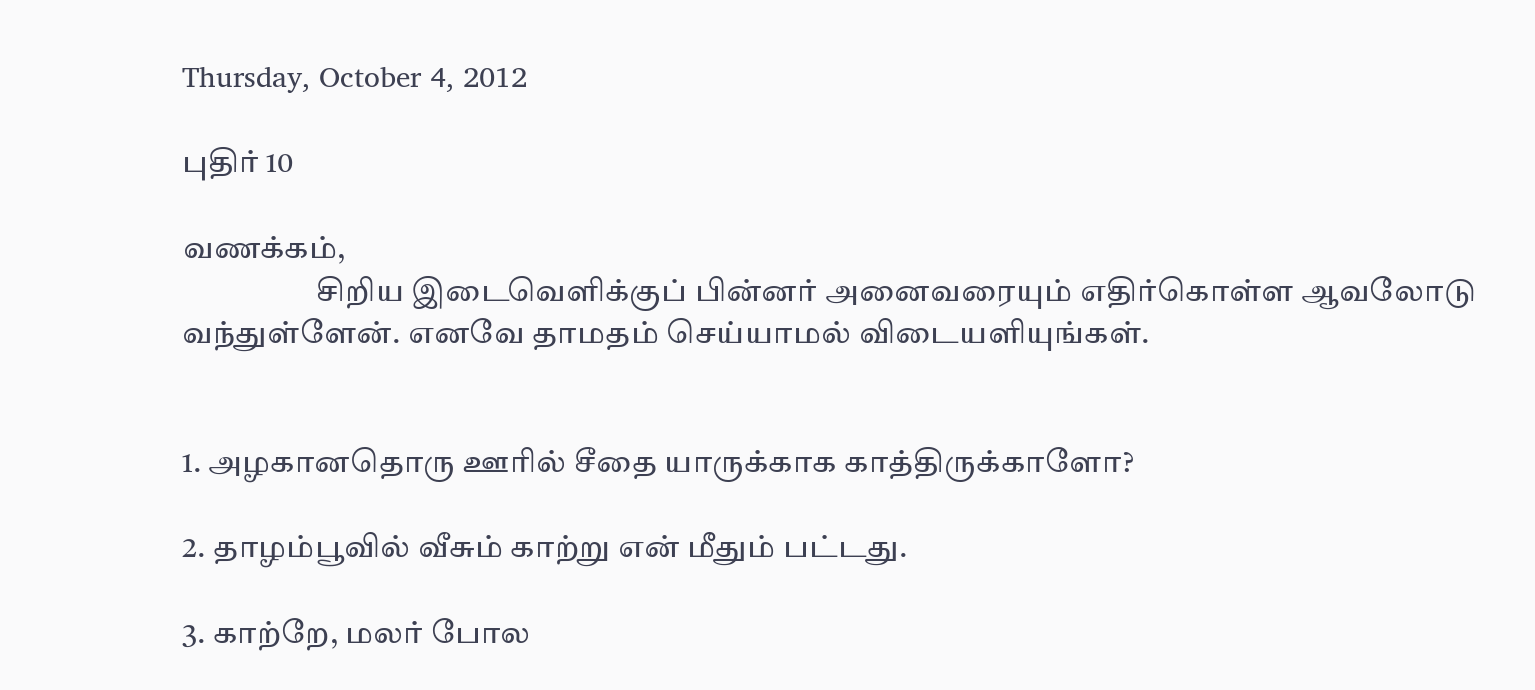Thursday, October 4, 2012

புதிர் 10

வணக்கம்,
                     சிறிய இடைவெளிக்குப் பின்னர் அனைவரையும் எதிர்கொள்ள ஆவலோடு வந்துள்ளேன். எனவே தாமதம் செய்யாமல் விடையளியுங்கள்.


1. அழகானதொரு ஊரில் சீதை யாருக்காக காத்திருக்காளோ?

2. தாழம்பூவில் வீசும் காற்று என் மீதும் பட்டது.

3. காற்றே, மலர் போல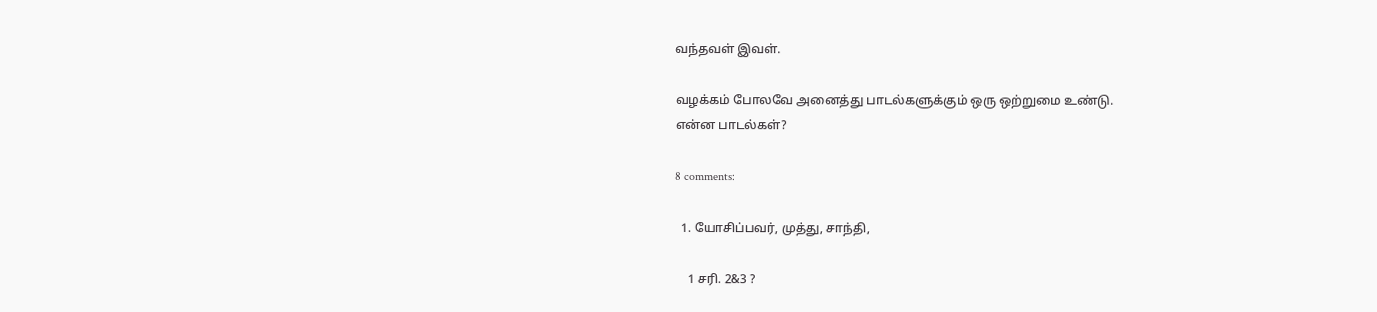வந்தவள் இவள்.

வழக்கம் போலவே அனைத்து பாடல்களுக்கும் ஒரு ஒற்றுமை உண்டு.
என்ன பாடல்கள்?

8 comments:

  1. யோசிப்பவர், முத்து, சாந்தி,

    1 சரி. 2&3 ?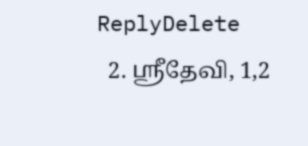ReplyDelete
  2. ஸ்ரீதேவி, 1,2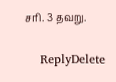சரி. 3 தவறு.

    ReplyDelete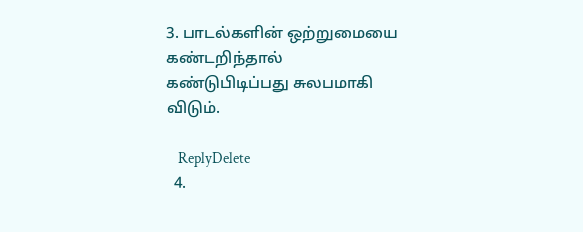3. பாடல்களின் ஒற்றுமையை கண்டறிந்தால் கண்டுபிடிப்பது சுலபமாகி விடும்.

    ReplyDelete
  4.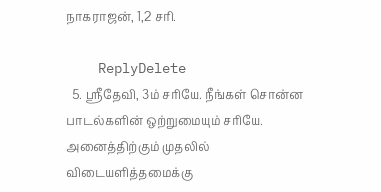நாகராஜன், 1,2 சரி.

    ReplyDelete
  5. ஸ்ரீதேவி, 3ம் சரியே. நீங்கள் சொன்ன பாடல்களின் ஒற்றுமையும் சரியே. அனைத்திற்கும் முதலில் விடையளித்தமைக்கு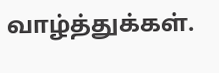வாழ்த்துக்கள்.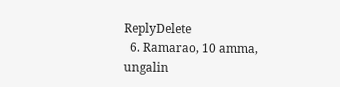ReplyDelete
  6. Ramarao, 10 amma, ungalin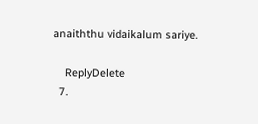anaiththu vidaikalum sariye.

    ReplyDelete
  7.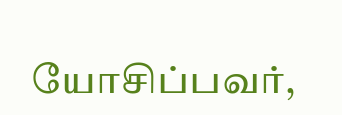யோசிப்பவர்,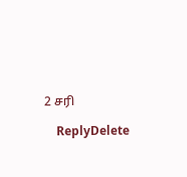2 சரி

    ReplyDelete